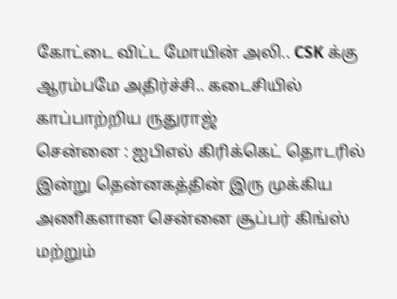கோட்டை விட்ட மோயின் அலி.. CSK க்கு ஆரம்பமே அதிர்ச்சி.. கடைசியில் காப்பாற்றிய ருதுராஜ்
சென்னை : ஐபிஎல் கிரிக்கெட் தொடரில் இன்று தென்னகத்தின் இரு முக்கிய அணிகளான சென்னை சூப்பர் கிங்ஸ் மற்றும்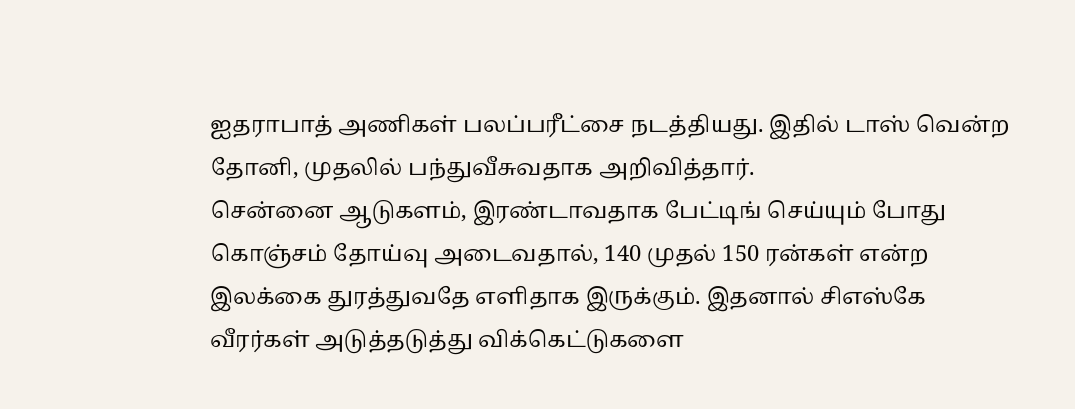ஐதராபாத் அணிகள் பலப்பரீட்சை நடத்தியது. இதில் டாஸ் வென்ற தோனி, முதலில் பந்துவீசுவதாக அறிவித்தார்.
சென்னை ஆடுகளம், இரண்டாவதாக பேட்டிங் செய்யும் போது கொஞ்சம் தோய்வு அடைவதால், 140 முதல் 150 ரன்கள் என்ற இலக்கை துரத்துவதே எளிதாக இருக்கும். இதனால் சிஎஸ்கே வீரர்கள் அடுத்தடுத்து விக்கெட்டுகளை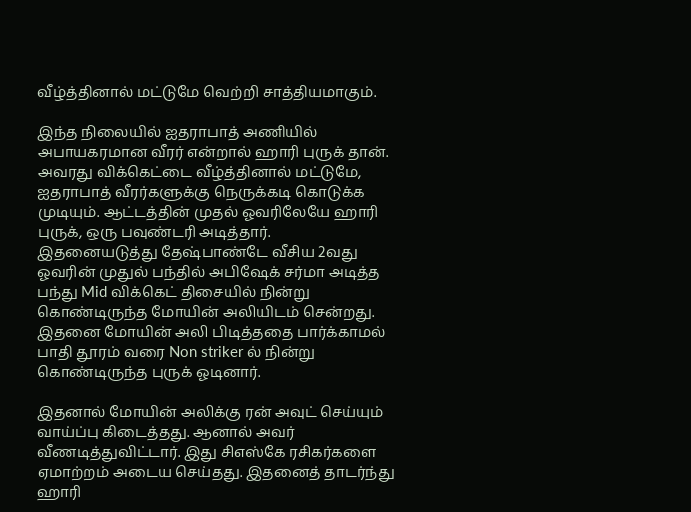வீழ்த்தினால் மட்டுமே வெற்றி சாத்தியமாகும்.

இந்த நிலையில் ஐதராபாத் அணியில் அபாயகரமான வீரர் என்றால் ஹாரி புருக் தான். அவரது விக்கெட்டை வீழ்த்தினால் மட்டுமே, ஐதராபாத் வீரர்களுக்கு நெருக்கடி கொடுக்க முடியும். ஆட்டத்தின் முதல் ஓவரிலேயே ஹாரி புருக், ஒரு பவுண்டரி அடித்தார்.
இதனையடுத்து தேஷ்பாண்டே வீசிய 2வது ஓவரின் முதுல் பந்தில் அபிஷேக் சர்மா அடித்த பந்து Mid விக்கெட் திசையில் நின்று கொண்டிருந்த மோயின் அலியிடம் சென்றது. இதனை மோயின் அலி பிடித்ததை பார்க்காமல் பாதி தூரம் வரை Non striker ல் நின்று கொண்டிருந்த புருக் ஓடினார்.

இதனால் மோயின் அலிக்கு ரன் அவுட் செய்யும் வாய்ப்பு கிடைத்தது. ஆனால் அவர் வீணடித்துவிட்டார். இது சிஎஸ்கே ரசிகர்களை ஏமாற்றம் அடைய செய்தது. இதனைத் தாடர்ந்து ஹாரி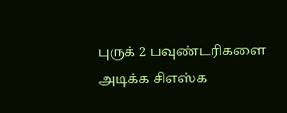புருக் 2 பவுண்டரிகளை அடிக்க சிஎஸ்க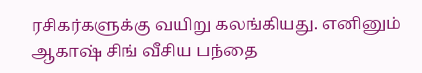ரசிகர்களுக்கு வயிறு கலங்கியது. எனினும் ஆகாஷ் சிங் வீசிய பந்தை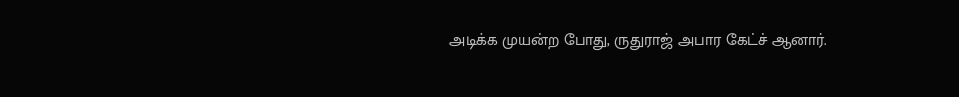அடிக்க முயன்ற போது, ருதுராஜ் அபார கேட்ச் ஆனார்.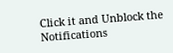Click it and Unblock the Notifications